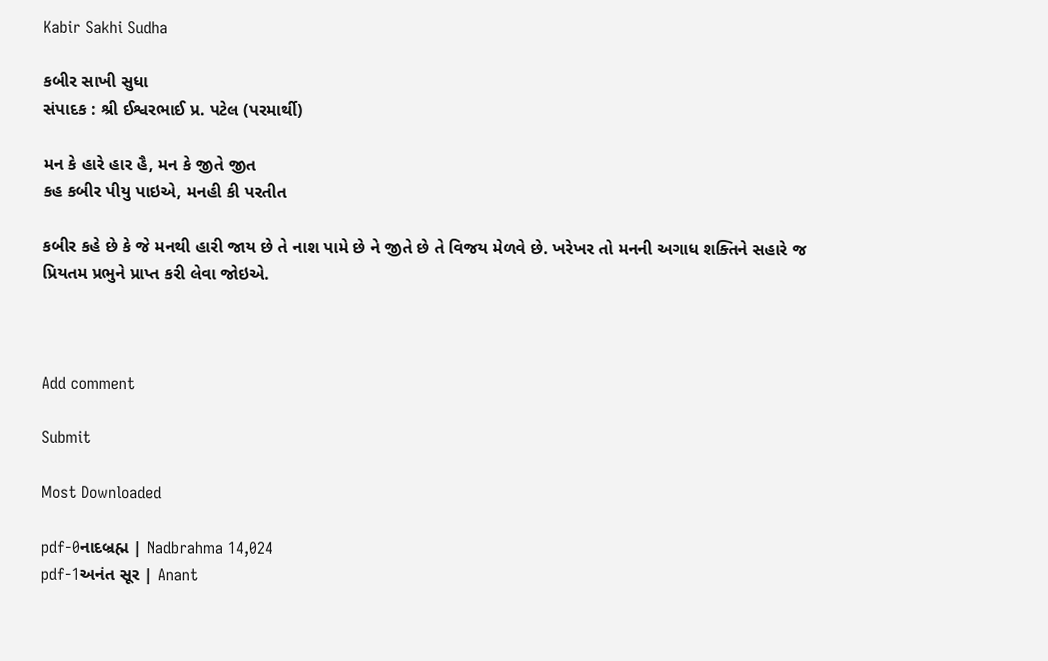Kabir Sakhi Sudha

કબીર સાખી સુધા
સંપાદક : શ્રી ઈશ્વરભાઈ પ્ર. પટેલ (પરમાર્થી)

મન કે હારે હાર હૈ, મન કે જીતે જીત
કહ કબીર પીયુ પાઇએ, મનહી કી પરતીત

કબીર કહે છે કે જે મનથી હારી જાય છે તે નાશ પામે છે ને જીતે છે તે વિજય મેળવે છે. ખરેખર તો મનની અગાધ શક્તિને સહારે જ પ્રિયતમ પ્રભુને પ્રાપ્ત કરી લેવા જોઇએ.



Add comment

Submit

Most Downloaded

pdf-0નાદબ્રહ્મ | Nadbrahma 14,024
pdf-1અનંત સૂર | Anant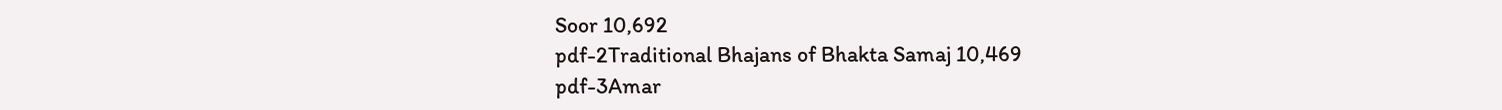Soor 10,692
pdf-2Traditional Bhajans of Bhakta Samaj 10,469
pdf-3Amar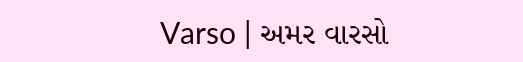Varso | અમર વારસો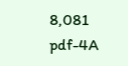8,081
pdf-4A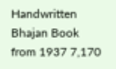Handwritten Bhajan Book from 1937 7,170